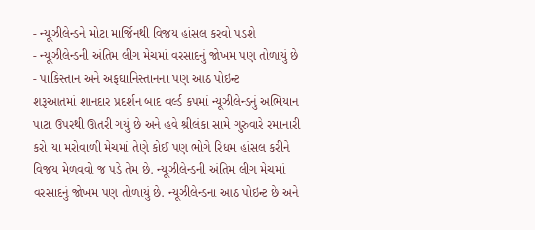- ન્યૂઝીલેન્ડને મોટા માર્જિનથી વિજય હાંસલ કરવો પડશે
- ન્યૂઝીલેન્ડની અંતિમ લીગ મેચમાં વરસાદનું જોખમ પણ તોળાયું છે
- પાકિસ્તાન અને અફઘાનિસ્તાનના પણ આઠ પોઇન્ટ
શરૂઆતમાં શાનદાર પ્રદર્શન બાદ વર્લ્ડ કપમાં ન્યૂઝીલેન્ડનું અભિયાન પાટા ઉપરથી ઊતરી ગયું છે અને હવે શ્રીલંકા સામે ગુરુવારે રમાનારી કરો યા મરોવાળી મેચમાં તેણે કોઈ પણ ભોગે રિધમ હાંસલ કરીને વિજય મેળવવો જ પડે તેમ છે. ન્યૂઝીલેન્ડની અંતિમ લીગ મેચમાં વરસાદનું જોખમ પણ તોળાયું છે. ન્યૂઝીલેન્ડના આઠ પોઇન્ટ છે અને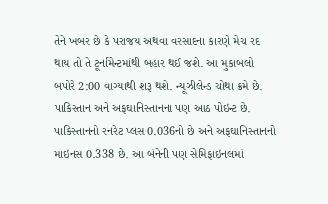તેને ખબર છે કે પરાજય અથવા વરસાદના કારણે મેચ રદ થાય તો તે ટૂર્નામેન્ટમાંથી બહાર થઈ જશે. આ મુકાબલો બપોરે 2:00 વાગ્યાથી શરૂ થશે. ન્યૂઝીલેન્ડ ચોથા ક્રમે છે. પાકિસ્તાન અને અફઘાનિસ્તાનના પણ આઠ પોઇન્ટ છે. પાકિસ્તાનનો રનરેટ પ્લસ 0.036નો છે અને અફઘાનિસ્તાનનો માઇનસ 0.338 છે. આ બંનેની પણ સેમિફાઇનલમાં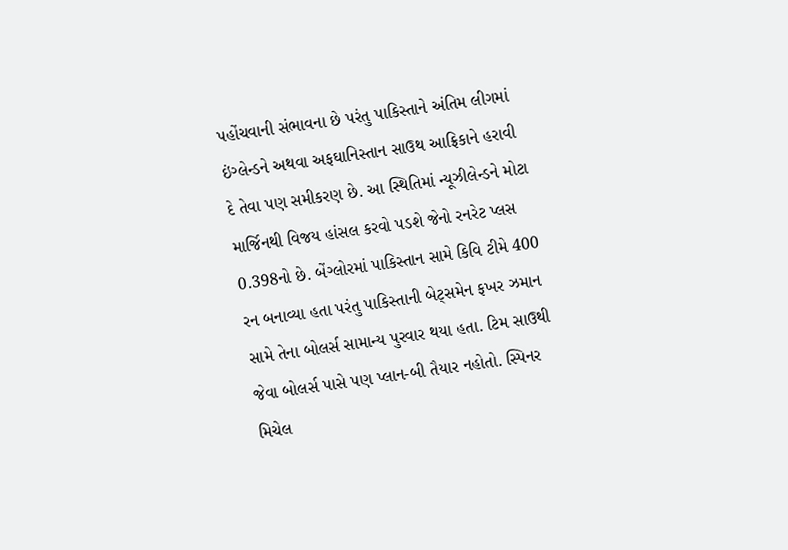પહોંચવાની સંભાવના છે પરંતુ પાકિસ્તાને અંતિમ લીગમાં ઇંગ્લેન્ડને અથવા અફઘાનિસ્તાન સાઉથ આફ્રિકાને હરાવી દે તેવા પણ સમીકરણ છે. આ સ્થિતિમાં ન્યૂઝીલેન્ડને મોટા માર્જિનથી વિજય હાંસલ કરવો પડશે જેનો રનરેટ પ્લસ 0.398નો છે. બેંગ્લોરમાં પાકિસ્તાન સામે કિવિ ટીમે 400 રન બનાવ્યા હતા પરંતુ પાકિસ્તાની બેટ્સમેન ફખર ઝમાન સામે તેના બોલર્સ સામાન્ય પુરવાર થયા હતા. ટિમ સાઉથી જેવા બોલર્સ પાસે પણ પ્લાન-બી તૈયાર નહોતો. સ્પિનર મિચેલ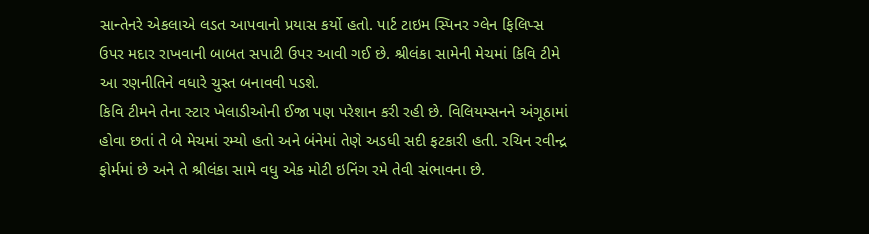સાન્તેનરે એકલાએ લડત આપવાનો પ્રયાસ કર્યો હતો. પાર્ટ ટાઇમ સ્પિનર ગ્લેન ફિલિપ્સ ઉપર મદાર રાખવાની બાબત સપાટી ઉપર આવી ગઈ છે. શ્રીલંકા સામેની મેચમાં કિવિ ટીમે આ રણનીતિને વધારે ચુસ્ત બનાવવી પડશે.
કિવિ ટીમને તેના સ્ટાર ખેલાડીઓની ઈજા પણ પરેશાન કરી રહી છે. વિલિયમ્સનને અંગૂઠામાં હોવા છતાં તે બે મેચમાં રમ્યો હતો અને બંનેમાં તેણે અડધી સદી ફટકારી હતી. રચિન રવીન્દ્ર ફોર્મમાં છે અને તે શ્રીલંકા સામે વધુ એક મોટી ઇનિંગ રમે તેવી સંભાવના છે.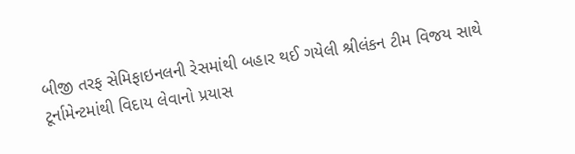બીજી તરફ સેમિફાઇનલની રેસમાંથી બહાર થઈ ગયેલી શ્રીલંકન ટીમ વિજય સાથે ટૂર્નામેન્ટમાંથી વિદાય લેવાનો પ્રયાસ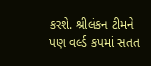કરશે. શ્રીલંકન ટીમને પણ વર્લ્ડ કપમાં સતત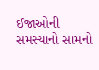ઈજાઓની સમસ્યાનો સામનો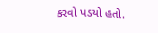કરવો પડયો હતો.